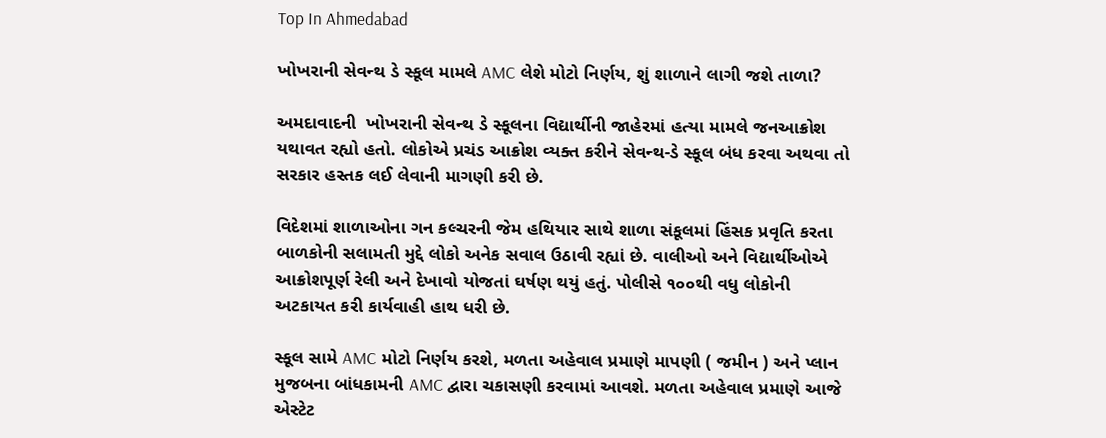Top In Ahmedabad

ખોખરાની સેવન્થ ડે સ્કૂલ મામલે AMC લેશે મોટો નિર્ણય, શું શાળાને લાગી જશે તાળા?

અમદાવાદની  ખોખરાની સેવન્થ ડે સ્કૂલના વિદ્યાર્થીની જાહેરમાં હત્યા મામલે જનઆક્રોશ યથાવત રહ્યો હતો. લોકોએ પ્રચંડ આક્રોશ વ્યક્ત કરીને સેવન્થ-ડે સ્કૂલ બંધ કરવા અથવા તો સરકાર હસ્તક લઈ લેવાની માગણી કરી છે.

વિદેશમાં શાળાઓના ગન કલ્ચરની જેમ હથિયાર સાથે શાળા સંકૂલમાં હિંસક પ્રવૃતિ કરતા બાળકોની સલામતી મુદ્દે લોકો અનેક સવાલ ઉઠાવી રહ્યાં છે. વાલીઓ અને વિદ્યાર્થીઓએ આક્રોશપૂર્ણ રેલી અને દેખાવો યોજતાં ઘર્ષણ થયું હતું. પોલીસે ૧૦૦થી વધુ લોકોની અટકાયત કરી કાર્યવાહી હાથ ધરી છે.

સ્કૂલ સામે AMC મોટો નિર્ણય કરશે, મળતા અહેવાલ પ્રમાણે માપણી ( જમીન ) અને પ્લાન મુજબના બાંધકામની AMC દ્વારા ચકાસણી કરવામાં આવશે. મળતા અહેવાલ પ્રમાણે આજે એસ્ટેટ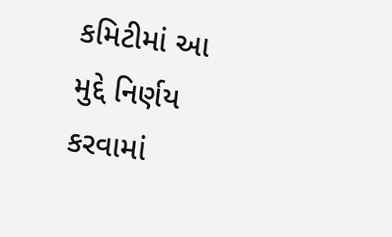કમિટીમાં આ મુદ્દે નિર્ણય કરવામાં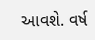આવશે. વર્ષ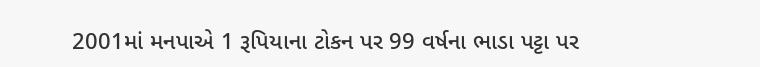2001માં મનપાએ 1 રૂપિયાના ટોકન પર 99 વર્ષના ભાડા પટ્ટા પર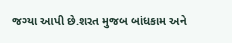જગ્યા આપી છે.શરત મુજબ બાંધકામ અને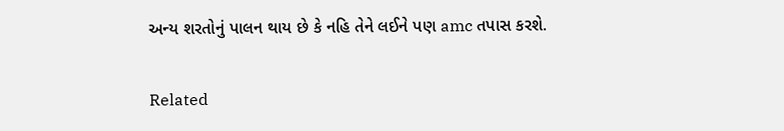અન્ય શરતોનું પાલન થાય છે કે નહિ તેને લઈને પણ amc તપાસ કરશે.

Related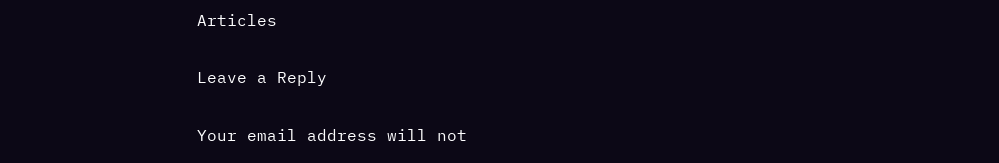Articles

Leave a Reply

Your email address will not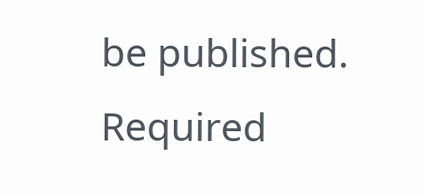be published. Required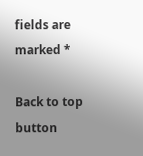fields are marked *

Back to top button